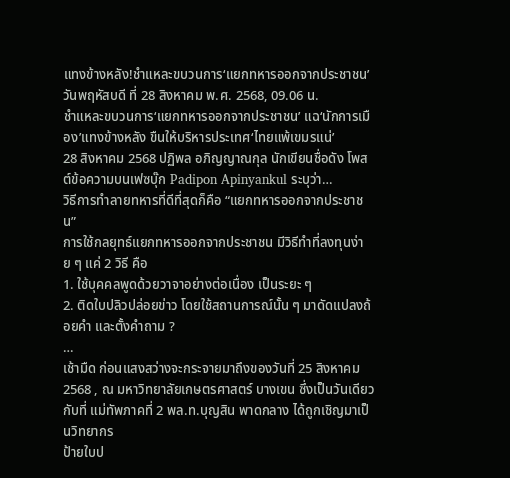แทงข้างหลัง!ชำแหละขบวนการ‘แยกทหารออกจากประชาชน’
วันพฤหัสบดี ที่ 28 สิงหาคม พ.ศ. 2568, 09.06 น.
ชำแหละขบวนการ‘แยกทหารออกจากประชาชน’ แฉ‘นักการเมือง’แทงข้างหลัง ขืนให้บริหารประเทศ‘ไทยแพ้เขมรแน่’
28 สิงหาคม 2568 ปฏิพล อภิญญาณกุล นักเขียนชื่อดัง โพสต์ข้อความบนเฟซบุ๊ก Padipon Apinyankul ระบุว่า…
วิธีการทำลายทหารที่ดีที่สุดก็คือ “แยกทหารออกจากประชาชน”
การใช้กลยุทธ์แยกทหารออกจากประชาชน มีวิธีทำที่ลงทุนง่าย ๆ แค่ 2 วิธี คือ
1. ใช้บุคคลพูดด้วยวาจาอย่างต่อเนื่อง เป็นระยะ ๆ
2. ติดใบปลิวปล่อยข่าว โดยใช้สถานการณ์นั้น ๆ มาดัดแปลงถ้อยคำ และตั้งคำถาม ?
…
เช้ามืด ก่อนแสงสว่างจะกระจายมาถึงของวันที่ 25 สิงหาคม 2568 , ณ มหาวิทยาลัยเกษตรศาสตร์ บางเขน ซึ่งเป็นวันเดียวกับที่ แม่ทัพภาคที่ 2 พล.ท.บุญสิน พาดกลาง ได้ถูกเชิญมาเป็นวิทยากร
ป้ายใบป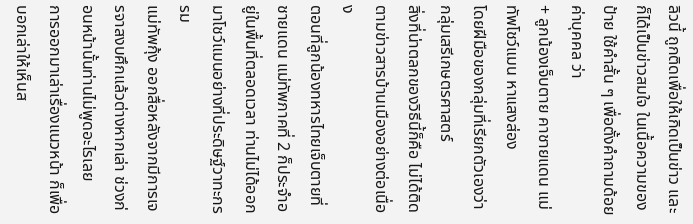ลิวนี้ ถูกติดเพื่อให้เกิดเป็นข่าว และก็ได้เป็นข่าวสมใจ ในเนื้อความของป้าย ใช้คำสั้น ๆ เพื่อตั้งคำถามด้อยค่าบุคคล ว่า
+ ลูกน้องเจ็บตาย คาชายแดน แม่ทัพโชว์แมน หาแสงส่อง
โดยฝีมือของกลุ่มที่เรียกตัวเองว่า กลุ่มเสรีเกษตรศาสตร์
สิ่งที่น่าตลกของวิธีนี้ก็คือ ไม่ได้ติดตามข่าวสารบ้านเมืองอย่างต่อเนื่อง
ตอนที่ลูกน้องทหารไทยเจ็บตายที่ชายแดน แม่ทัพภาคที่ 2 ก็ประจำอยู่ในพื้นที่ตลอดเวลา ท่านไม่ได้ออกมาโชว์แมนอย่างที่ประดิษฐ์วาทะกรรม
แม่ทัพกุ้ง ออกสื่อหลังจากมีการเจรจาสงบศึกแล้วต่างหากเล่า ช่วงก่อนหน้านั้นท่านไม่พูดอะไรเลย
การออกมาเล่าเรื่องแนวหน้า ก็เพื่อบอกเล่าให้เห็นส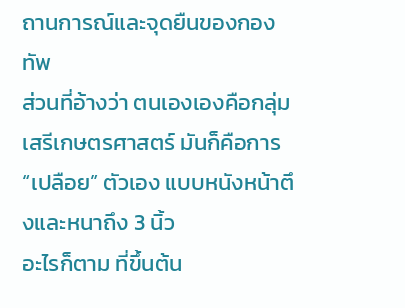ถานการณ์และจุดยืนของกองทัพ
ส่วนที่อ้างว่า ตนเองเองคือกลุ่มเสรีเกษตรศาสตร์ มันก็คือการ “เปลือย” ตัวเอง แบบหนังหน้าตึงและหนาถึง 3 นิ้ว
อะไรก็ตาม ที่ขึ้นต้น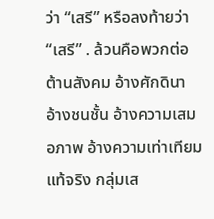ว่า “เสรี” หรือลงท้ายว่า “เสรี” . ล้วนคือพวกต่อต้านสังคม อ้างศักดินา อ้างชนชั้น อ้างความเสมอภาพ อ้างความเท่าเทียม
แท้จริง กลุ่มเส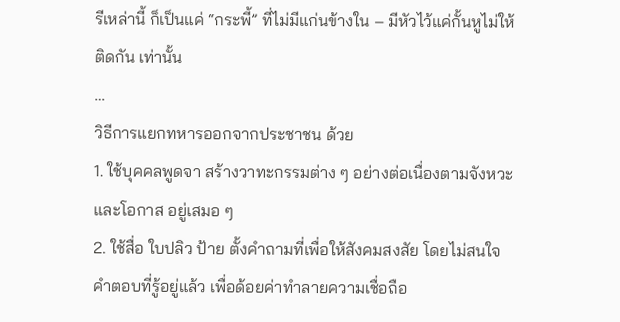รีเหล่านี้ ก็เป็นแค่ “กระพี้” ที่ไม่มีแก่นข้างใน – มีหัวไว้แค่กั้นหูไม่ให้ติดกัน เท่านั้น
…
วิธีการแยกทหารออกจากประชาชน ด้วย
1. ใช้บุคคลพูดจา สร้างวาทะกรรมต่าง ๆ อย่างต่อเนื่องตามจังหวะและโอกาส อยู่เสมอ ๆ
2. ใช้สื่อ ใบปลิว ป้าย ตั้งคำถามที่เพื่อให้สังคมสงสัย โดยไม่สนใจคำตอบที่รู้อยู่แล้ว เพื่อด้อยค่าทำลายความเชื่อถือ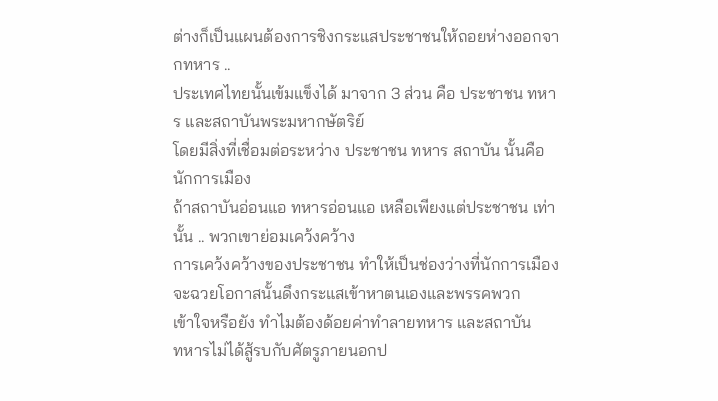ต่างก็เป็นแผนต้องการชิงกระแสประชาชนให้ถอยห่างออกจากทหาร ..
ประเทศไทยนั้นเข้มแข็งได้ มาจาก 3 ส่วน คือ ประชาชน ทหาร และสถาบันพระมหากษัตริย์
โดยมีสิ่งที่เชื่อมต่อระหว่าง ประชาชน ทหาร สถาบัน นั้นคือนักการเมือง
ถ้าสถาบันอ่อนแอ ทหารอ่อนแอ เหลือเพียงแต่ประชาชน เท่านั้น .. พวกเขาย่อมเคว้งคว้าง
การเคว้งคว้างของประชาชน ทำให้เป็นช่องว่างที่นักการเมือง จะฉวยโอกาสนั้นดึงกระแสเข้าหาตนเองและพรรคพวก
เข้าใจหรือยัง ทำไมต้องด้อยค่าทำลายทหาร และสถาบัน
ทหารไม่ได้สู้รบกับศัตรูภายนอกป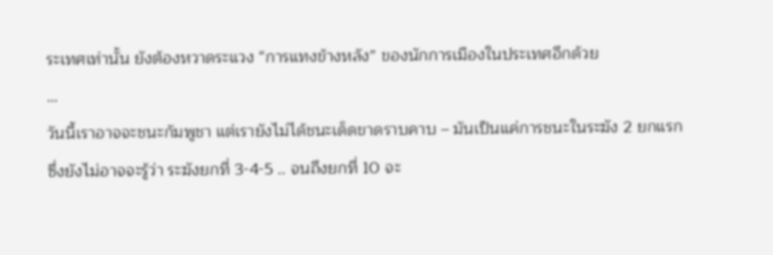ระเทศเท่านั้น ยังต้องหวาดระแวง “การแทงข้างหลัง” ของนักการเมืองในประเทศอีกด้วย
…
วันนี้เราอาจจะชนะกัมพูชา แต่เรายังไม่ได้ชนะเด็ดขาดราบคาบ – มันเป็นแค่การชนะในระฆัง 2 ยกแรก
ซึ่งยังไม่อาจจะรู้ว่า ระฆังยกที่ 3-4-5 .. จนถึงยกที่ 10 จะ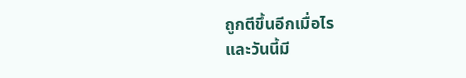ถูกตีขึ้นอีกเมื่อไร
และวันนี้มี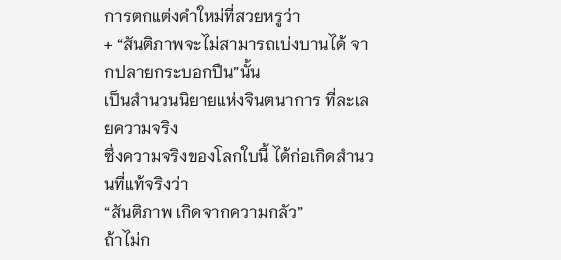การตกแต่งคำใหม่ที่สวยหรูว่า
+ “สันติภาพจะไม่สามารถเบ่งบานได้ จากปลายกระบอกปืน”นั้น
เป็นสำนวนนิยายแห่งจินตนาการ ที่ละเลยความจริง
ซึ่งความจริงของโลกใบนี้ ได้ก่อเกิดสำนวนที่แท้จริงว่า
“สันติภาพ เกิดจากความกลัว”
ถ้าไม่ก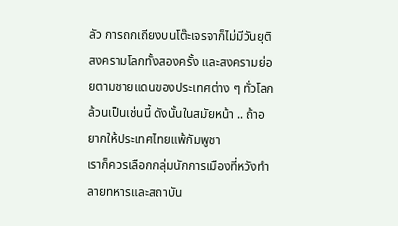ลัว การถกเถียงบนโต๊ะเจรจาก็ไม่มีวันยุติ
สงครามโลกทั้งสองครั้ง และสงครามย่อยตามชายแดนของประเทศต่าง ๆ ทั่วโลก ล้วนเป็นเช่นนี้ ดังนั้นในสมัยหน้า .. ถ้าอยากให้ประเทศไทยแพ้กัมพูชา
เราก็ควรเลือกกลุ่มนักการเมืองที่หวังทำลายทหารและสถาบัน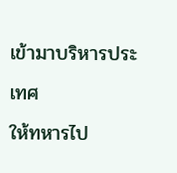เข้ามาบริหารประเทศ
ให้ทหารไป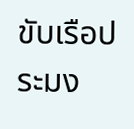ขับเรือประมง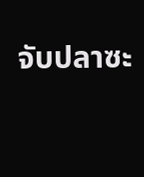จับปลาซะ